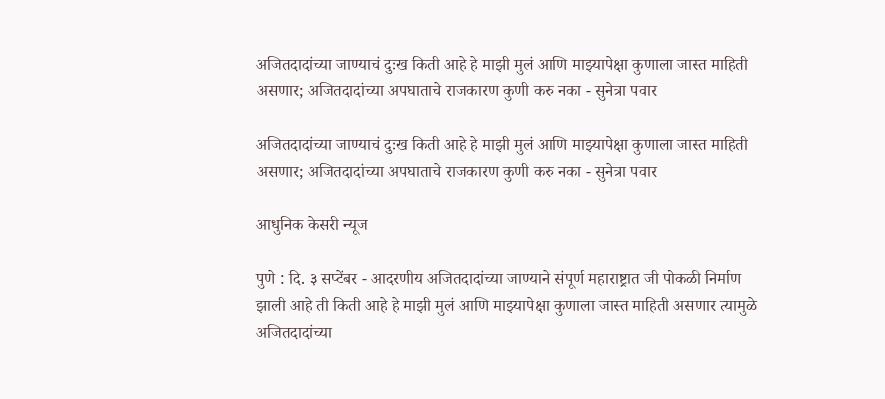अजितदादांच्या जाण्याचं दुःख किती आहे हे माझी मुलं आणि माझ्यापेक्षा कुणाला जास्त माहिती असणार; अजितदादांच्या अपघाताचे राजकारण कुणी करु नका - सुनेत्रा पवार

अजितदादांच्या जाण्याचं दुःख किती आहे हे माझी मुलं आणि माझ्यापेक्षा कुणाला जास्त माहिती असणार; अजितदादांच्या अपघाताचे राजकारण कुणी करु नका - सुनेत्रा पवार

आधुनिक केसरी न्यूज

पुणे : दि. ३ सप्टेंबर - आदरणीय अजितदादांच्या जाण्याने संपूर्ण महाराष्ट्रात जी पोकळी निर्माण झाली आहे ती किती आहे हे माझी मुलं आणि माझ्यापेक्षा कुणाला जास्त माहिती असणार त्यामुळे अजितदादांच्या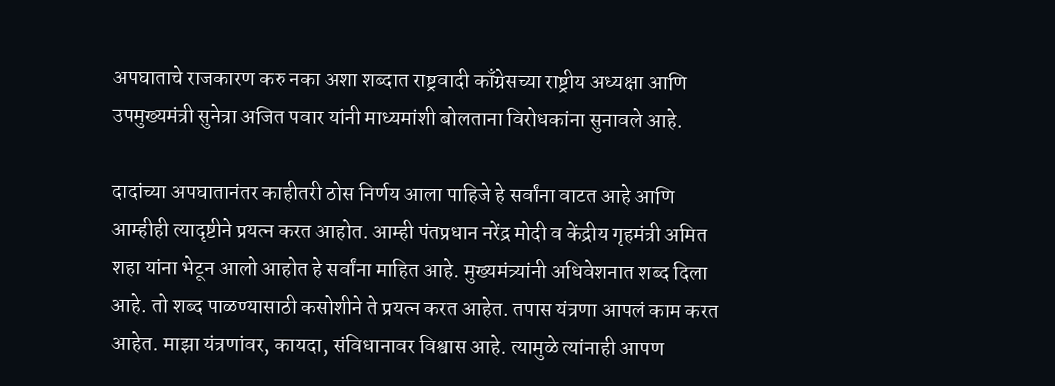अपघाताचे राजकारण करु नका अशा शब्दात राष्ट्रवादी काँग्रेसच्या राष्ट्रीय अध्यक्षा आणि उपमुख्यमंत्री सुनेत्रा अजित पवार यांनी माध्यमांशी बोलताना विरोधकांना सुनावले आहे.

दादांच्या अपघातानंतर काहीतरी ठोस निर्णय आला पाहिजे हे सर्वांना वाटत आहे आणि आम्हीही त्यादृष्टीने प्रयत्न करत आहोत. आम्ही पंतप्रधान नरेंद्र मोदी व केंद्रीय गृहमंत्री अमित शहा यांना भेटून आलो आहोत हे सर्वांना माहित आहे. मुख्यमंत्र्यांनी अधिवेशनात शब्द दिला आहे. तो शब्द पाळण्यासाठी कसोशीने ते प्रयत्न करत आहेत. तपास यंत्रणा आपलं काम करत आहेत. माझा यंत्रणांवर, कायदा, संविधानावर विश्वास आहे. त्यामुळे त्यांनाही आपण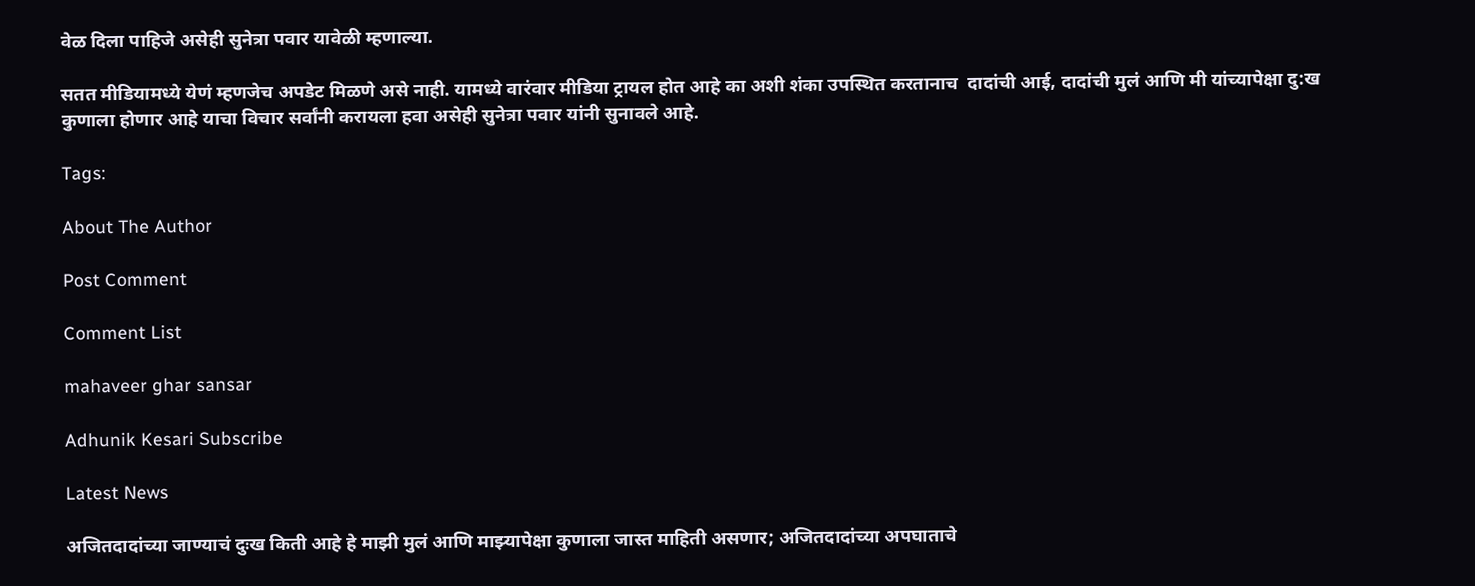वेळ दिला पाहिजे असेही सुनेत्रा पवार यावेळी म्हणाल्या.

सतत मीडियामध्ये येणं म्हणजेच अपडेट मिळणे असे नाही. यामध्ये वारंवार मीडिया ट्रायल होत आहे का अशी शंका उपस्थित करतानाच  दादांची आई, दादांची मुलं आणि मी यांच्यापेक्षा दु:ख कुणाला होणार आहे याचा विचार सर्वांनी करायला हवा असेही सुनेत्रा पवार यांनी सुनावले आहे.

Tags:

About The Author

Post Comment

Comment List

mahaveer ghar sansar

Adhunik Kesari Subscribe

Latest News

अजितदादांच्या जाण्याचं दुःख किती आहे हे माझी मुलं आणि माझ्यापेक्षा कुणाला जास्त माहिती असणार; अजितदादांच्या अपघाताचे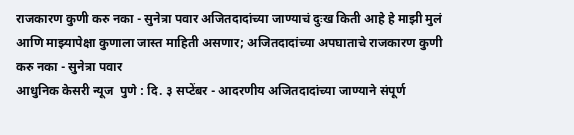राजकारण कुणी करु नका - सुनेत्रा पवार अजितदादांच्या जाण्याचं दुःख किती आहे हे माझी मुलं आणि माझ्यापेक्षा कुणाला जास्त माहिती असणार; अजितदादांच्या अपघाताचे राजकारण कुणी करु नका - सुनेत्रा पवार
आधुनिक केसरी न्यूज  पुणे : दि. ३ सप्टेंबर - आदरणीय अजितदादांच्या जाण्याने संपूर्ण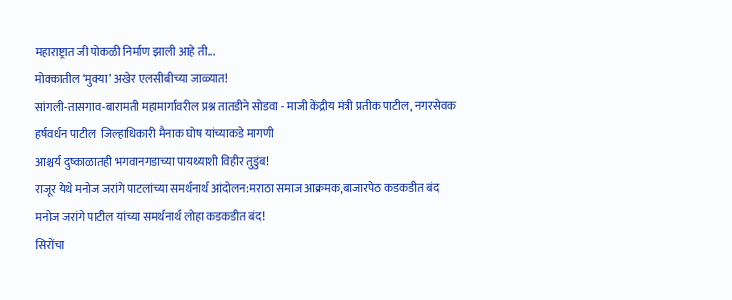महाराष्ट्रात जी पोकळी निर्माण झाली आहे ती...
मोक्कातील ‘मुक्या’ अखेर एलसीबीच्या जाळ्यात!
सांगली-तासगाव-बारामती महामार्गावरील प्रश्न तातडीने सोडवा - माजी केंद्रीय मंत्री प्रतीक पाटील, नगरसेवक हर्षवर्धन पाटील  जिल्हाधिकारी मैनाक घोष यांच्याकडे मागणी
आश्चर्य दुष्काळातही भगवानगडाच्या पायथ्याशी विहीर तुडुंब!
राजूर येथे मनोज जरांगे पाटलांच्या समर्थनार्थ आंदोलन:मराठा समाज आक्रमक,बाजारपेठ कडकडीत बंद
मनोज जरांगे पाटील यांच्या समर्थनार्थ लोहा कडकडीत बंद!
सिरोंचा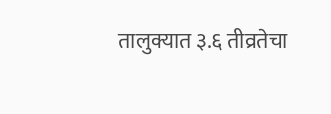तालुक्यात ३.६ तीव्रतेचा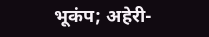भूकंप; अहेरी-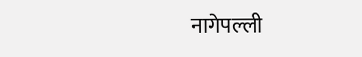नागेपल्ली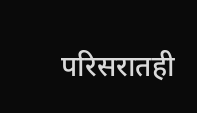परिसरातही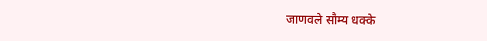जाणवले सौम्य धक्के